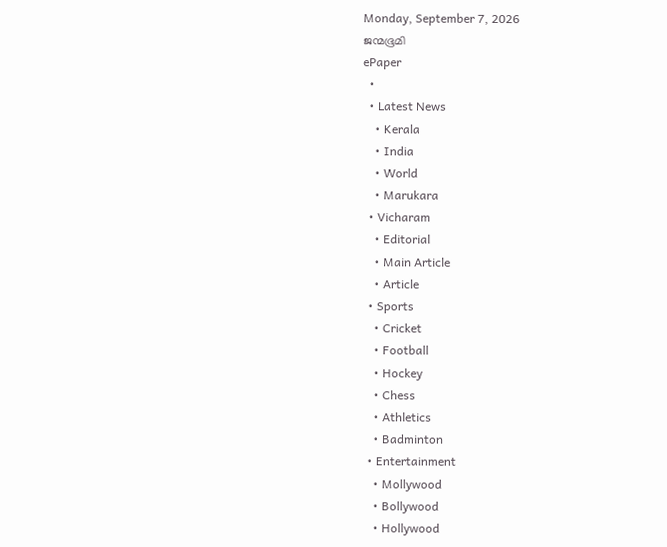Monday, September 7, 2026
ജന്മഭൂമി
ePaper
  •
  • Latest News
    • Kerala
    • India
    • World
    • Marukara
  • Vicharam
    • Editorial
    • Main Article
    • Article
  • Sports
    • Cricket
    • Football
    • Hockey
    • Chess
    • Athletics
    • Badminton
  • Entertainment
    • Mollywood
    • Bollywood
    • Hollywood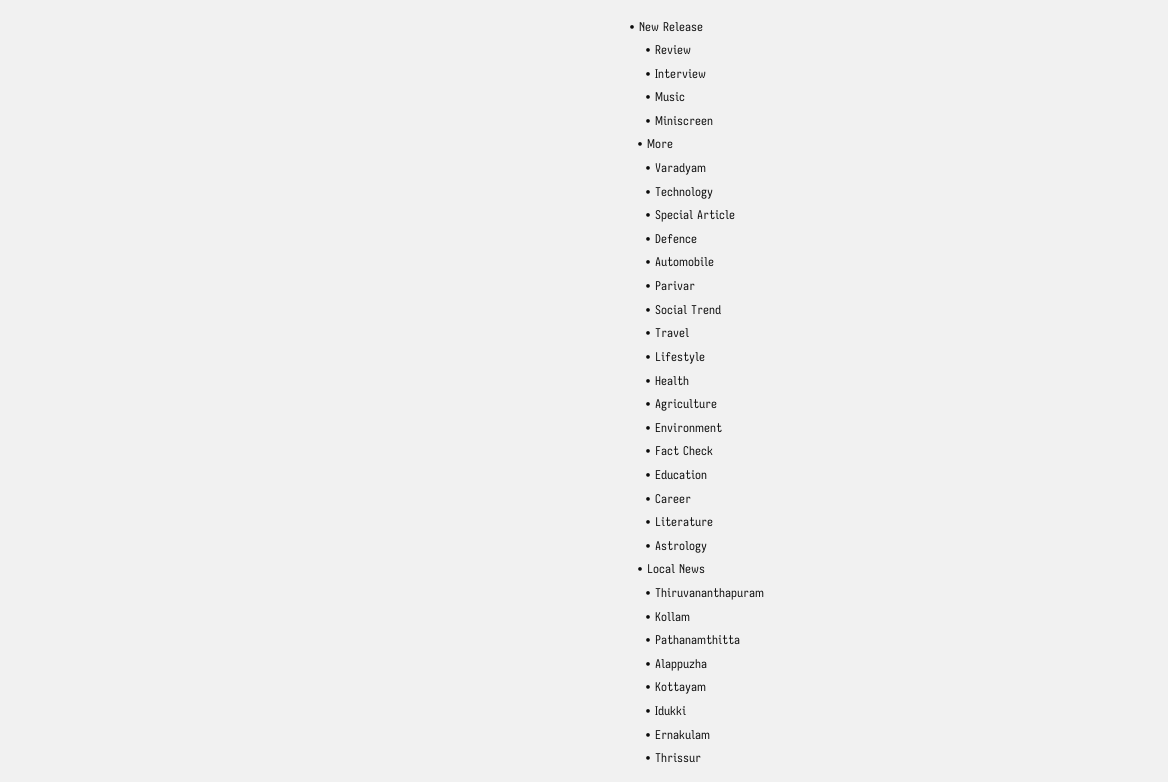• New Release
    • Review
    • Interview
    • Music
    • Miniscreen
  • More
    • Varadyam
    • Technology
    • Special Article
    • Defence
    • Automobile
    • Parivar
    • Social Trend
    • Travel
    • Lifestyle
    • Health
    • Agriculture
    • Environment
    • Fact Check
    • Education
    • Career
    • Literature
    • Astrology
  • Local News
    • Thiruvananthapuram
    • Kollam
    • Pathanamthitta
    • Alappuzha
    • Kottayam
    • Idukki
    • Ernakulam
    • Thrissur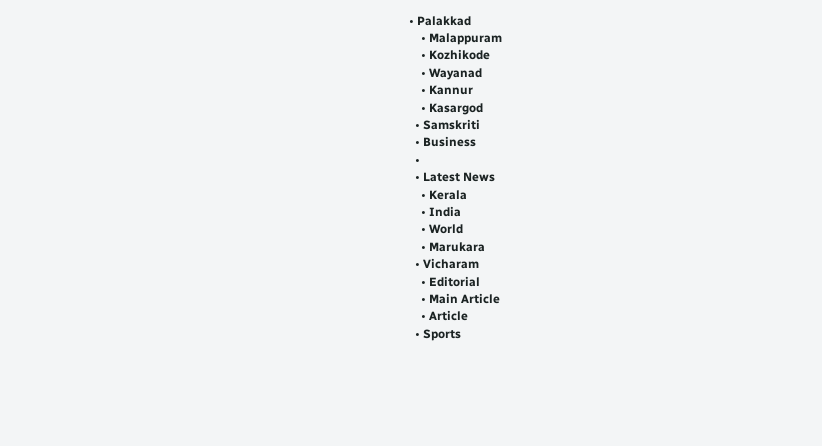• Palakkad
    • Malappuram
    • Kozhikode
    • Wayanad
    • Kannur
    • Kasargod
  • Samskriti
  • Business
  •
  • Latest News
    • Kerala
    • India
    • World
    • Marukara
  • Vicharam
    • Editorial
    • Main Article
    • Article
  • Sports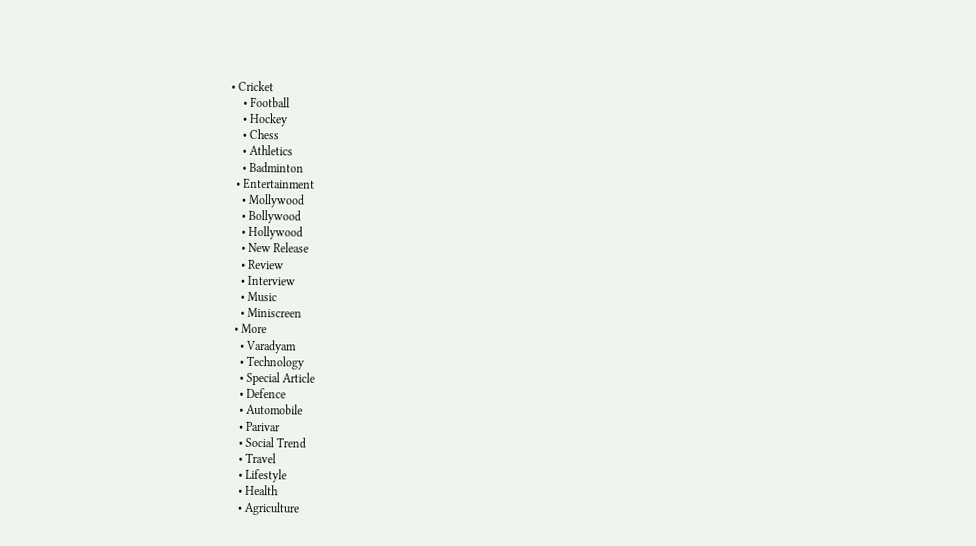• Cricket
    • Football
    • Hockey
    • Chess
    • Athletics
    • Badminton
  • Entertainment
    • Mollywood
    • Bollywood
    • Hollywood
    • New Release
    • Review
    • Interview
    • Music
    • Miniscreen
  • More
    • Varadyam
    • Technology
    • Special Article
    • Defence
    • Automobile
    • Parivar
    • Social Trend
    • Travel
    • Lifestyle
    • Health
    • Agriculture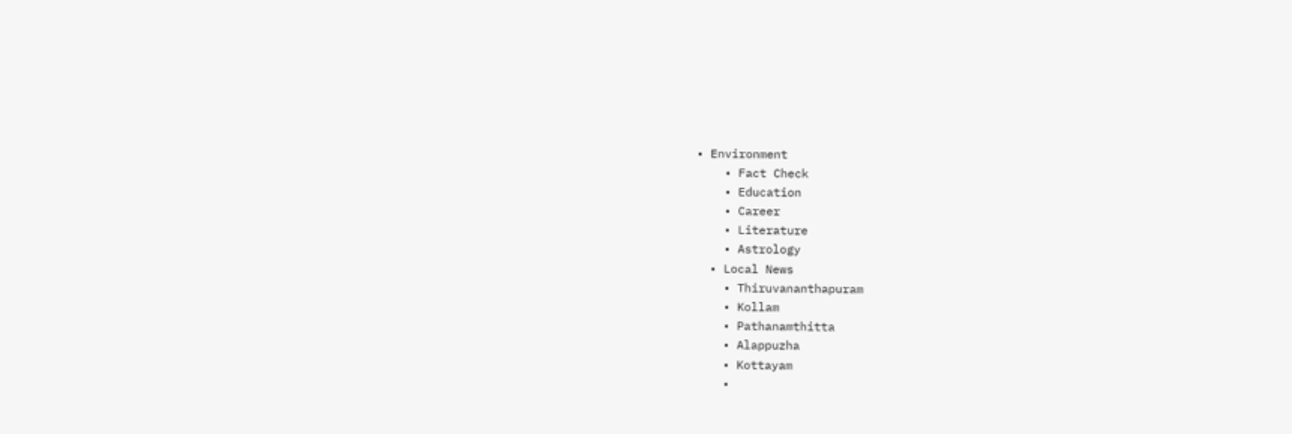• Environment
    • Fact Check
    • Education
    • Career
    • Literature
    • Astrology
  • Local News
    • Thiruvananthapuram
    • Kollam
    • Pathanamthitta
    • Alappuzha
    • Kottayam
    •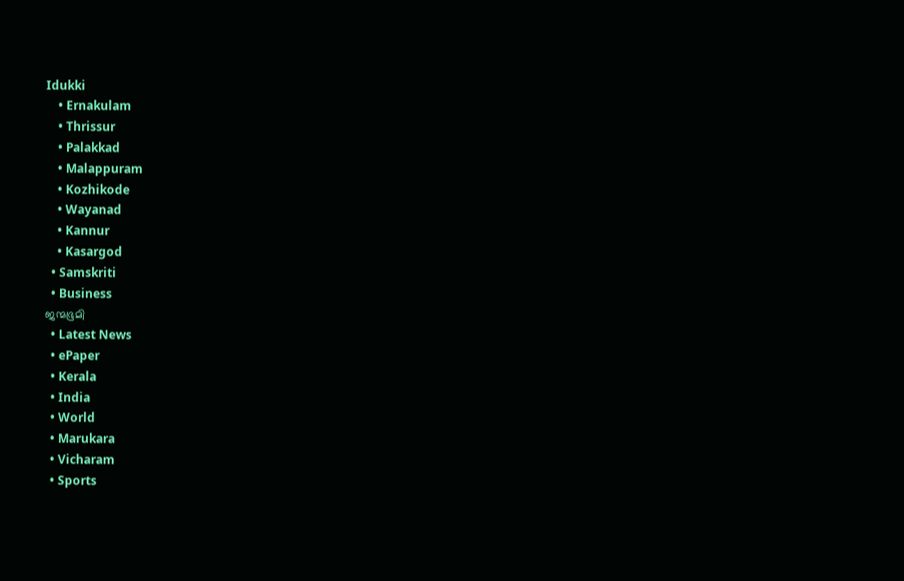Idukki
    • Ernakulam
    • Thrissur
    • Palakkad
    • Malappuram
    • Kozhikode
    • Wayanad
    • Kannur
    • Kasargod
  • Samskriti
  • Business
ജന്മഭൂമി
  • Latest News
  • ePaper
  • Kerala
  • India
  • World
  • Marukara
  • Vicharam
  • Sports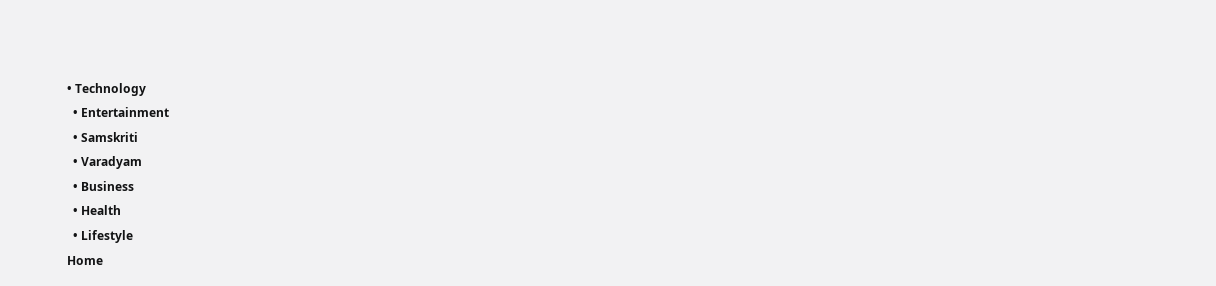• Technology
  • Entertainment
  • Samskriti
  • Varadyam
  • Business
  • Health
  • Lifestyle
Home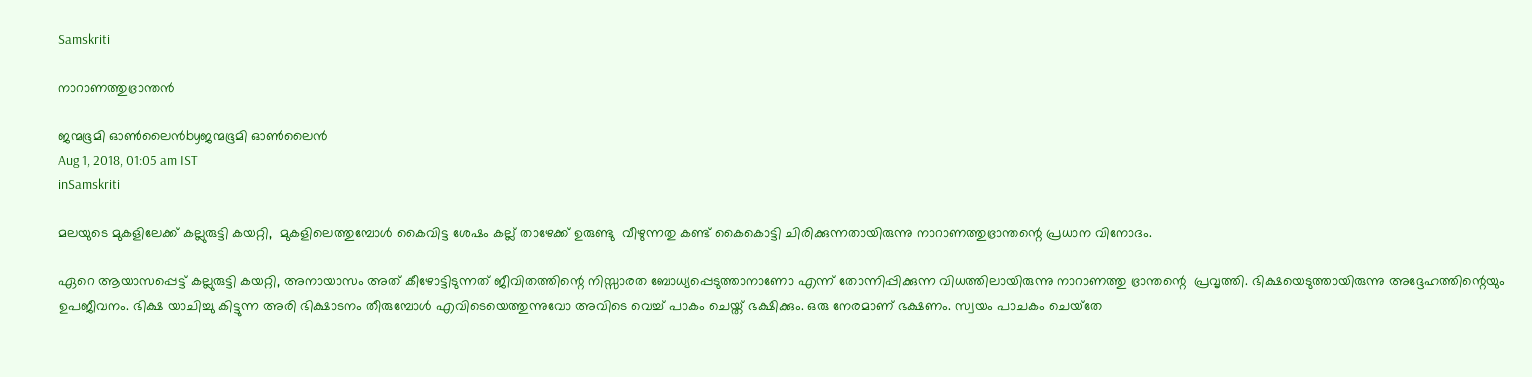Samskriti

നാറാണത്തുഭ്രാന്തന്‍

ജന്മഭൂമി ഓണ്‍ലൈന്‍byജന്മഭൂമി ഓണ്‍ലൈന്‍
Aug 1, 2018, 01:05 am IST
inSamskriti

മലയുടെ മുകളിലേക്ക് കല്ലുരുട്ടി കയറ്റി,  മുകളിലെത്തുമ്പോള്‍ കൈവിട്ട ശേഷം കല്ല് താഴേക്ക് ഉരുണ്ടു  വീഴുന്നതു കണ്ട് കൈകൊട്ടി ചിരിക്കുന്നതായിരുന്നു നാറാണത്തുഭ്രാന്തന്റെ പ്രധാന വിനോദം.

ഏറെ ആയാസപ്പെട്ട് കല്ലുരുട്ടി കയറ്റി, അനായാസം അത് കീഴോട്ടിടുന്നത് ജീവിതത്തിന്റെ നിസ്സാരത ബോധ്യപ്പെടുത്താനാണോ എന്ന് തോന്നിപ്പിക്കുന്ന വിധത്തിലായിരുന്നു നാറാണത്തു ഭ്രാന്തന്റെ  പ്രവൃത്തി. ഭിക്ഷയെടുത്തായിരുന്നു അദ്ദേഹത്തിന്റെയും ഉപജീവനം. ഭിക്ഷ യാചിച്ചു കിട്ടുന്ന അരി ഭിക്ഷാടനം തീരുമ്പോള്‍ എവിടെയെത്തുന്നുവോ അവിടെ വെച്ച് പാകം ചെയ്ത് ഭക്ഷിക്കും. ഒരു നേരമാണ് ഭക്ഷണം. സ്വയം പാചകം ചെയ്‌തേ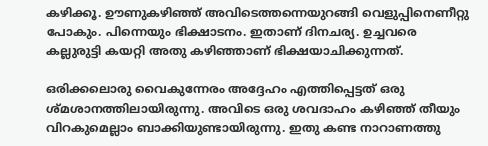കഴിക്കൂ. ഊണുകഴിഞ്ഞ് അവിടെത്തന്നെയുറങ്ങി വെളുപ്പിനെണീറ്റു പോകും. പിന്നെയും ഭിക്ഷാടനം. ഇതാണ് ദിനചര്യ. ഉച്ചവരെ കല്ലുരുട്ടി കയറ്റി അതു കഴിഞ്ഞാണ് ഭിക്ഷയാചിക്കുന്നത്.

ഒരിക്കലൊരു വൈകുന്നേരം അദ്ദേഹം എത്തിപ്പെട്ടത് ഒരു ശ്മശാനത്തിലായിരുന്നു. അവിടെ ഒരു ശവദാഹം കഴിഞ്ഞ് തീയും വിറകുമെല്ലാം ബാക്കിയുണ്ടായിരുന്നു. ഇതു കണ്ട നാറാണത്തു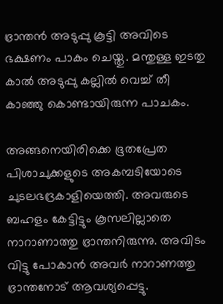ഭ്രാന്തന്‍ അടുപ്പു കൂട്ടി അവിടെ ഭക്ഷണം പാകം ചെയ്തു. മന്തുള്ള ഇടതു കാല്‍ അടുപ്പു കല്ലില്‍ വെച്ച് തീ കാഞ്ഞു കൊണ്ടായിരുന്ന പാചകം.

അങ്ങനെയിരിക്കെ ഭൂതപ്രേത പിശാചുക്കളുടെ അകമ്പടിയോടെ ചുടലഭദ്രകാളിയെത്തി. അവരുടെ ബഹളം കേട്ടിട്ടും കൂസലില്ലാതെ നാറാണാത്തു ഭ്രാന്തനിരുന്നു. അവിടം വിട്ടു പോകാന്‍ അവര്‍ നാറാണത്തു ഭ്രാന്തനോട് ആവശ്യപ്പെട്ടു.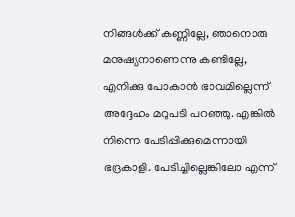നിങ്ങള്‍ക്ക് കണ്ണില്ലേ, ഞാനൊരു മനുഷ്യനാണെന്നു കണ്ടില്ലേ, എനിക്കു പോകാന്‍ ഭാവമില്ലെന്ന് അദ്ദേഹം മറുപടി പറഞ്ഞു. എങ്കില്‍ നിന്നെ പേടിപ്പിക്കുമെന്നായി ഭദ്രകാളി. പേടിച്ചില്ലെങ്കിലോ എന്ന്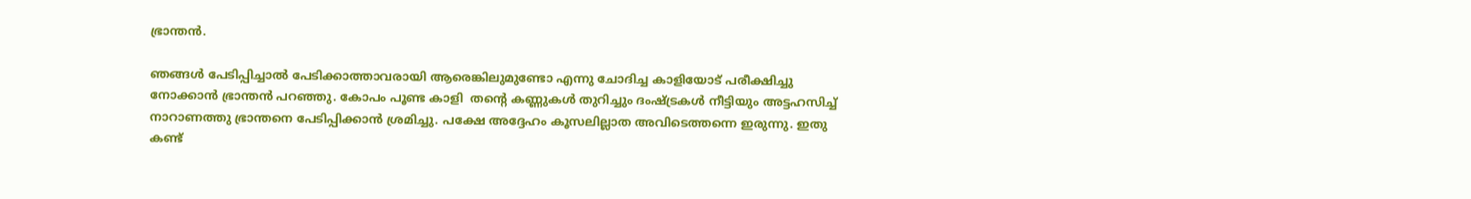ഭ്രാന്തന്‍.

ഞങ്ങള്‍ പേടിപ്പിച്ചാല്‍ പേടിക്കാത്താവരായി ആരെങ്കിലുമുണ്ടോ എന്നു ചോദിച്ച കാളിയോട് പരീക്ഷിച്ചു നോക്കാന്‍ ഭ്രാന്തന്‍ പറഞ്ഞു. കോപം പൂണ്ട കാളി  തന്റെ കണ്ണുകള്‍ തുറിച്ചും ദംഷ്‌ട്രകള്‍ നീട്ടിയും അട്ടഹസിച്ച് നാറാണത്തു ഭ്രാന്തനെ പേടിപ്പിക്കാന്‍ ശ്രമിച്ചു. പക്ഷേ അദ്ദേഹം കൂസലില്ലാത അവിടെത്തന്നെ ഇരുന്നു. ഇതു കണ്ട്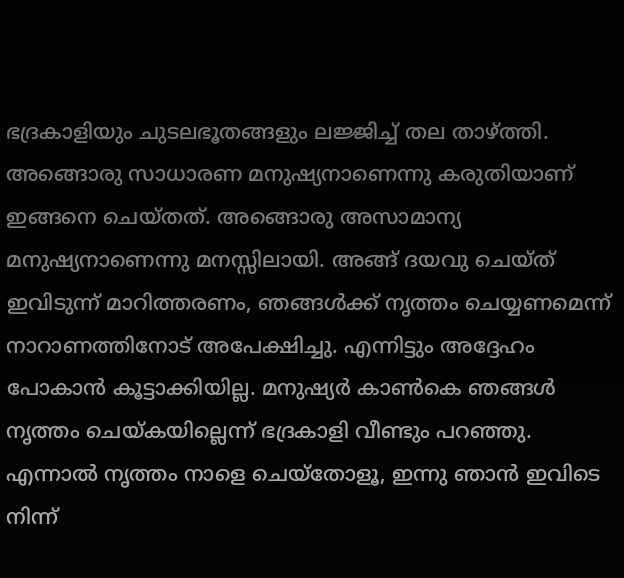ഭദ്രകാളിയും ചുടലഭൂതങ്ങളും ലജ്ജിച്ച് തല താഴ്‌ത്തി.  അങ്ങൊരു സാധാരണ മനുഷ്യനാണെന്നു കരുതിയാണ് ഇങ്ങനെ ചെയ്തത്. അങ്ങൊരു അസാമാന്യ മനുഷ്യനാണെന്നു മനസ്സിലായി. അങ്ങ് ദയവു ചെയ്ത് ഇവിടുന്ന് മാറിത്തരണം, ഞങ്ങള്‍ക്ക് നൃത്തം ചെയ്യണമെന്ന് നാറാണത്തിനോട് അപേക്ഷിച്ചു. എന്നിട്ടും അദ്ദേഹം പോകാന്‍ കൂട്ടാക്കിയില്ല. മനുഷ്യര്‍ കാണ്‍കെ ഞങ്ങള്‍ നൃത്തം ചെയ്‌കയില്ലെന്ന് ഭദ്രകാളി വീണ്ടും പറഞ്ഞു.  എന്നാല്‍ നൃത്തം നാളെ ചെയ്‌തോളൂ, ഇന്നു ഞാന്‍ ഇവിടെ നിന്ന്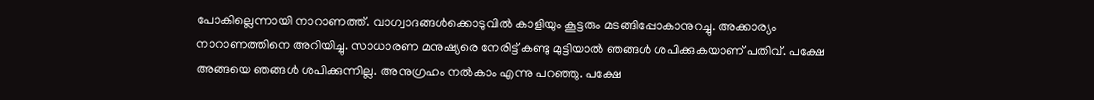പോകില്ലെന്നായി നാറാണത്ത്. വാഗ്വാദങ്ങള്‍ക്കൊടുവില്‍ കാളിയും കൂട്ടരും മടങ്ങിപ്പോകാനുറച്ചു. അക്കാര്യം നാറാണത്തിനെ അറിയിച്ചു. സാധാരണ മനുഷ്യരെ നേരിട്ട് കണ്ടു മുട്ടിയാല്‍ ഞങ്ങള്‍ ശപിക്കുകയാണ് പതിവ്. പക്ഷേ അങ്ങയെ ഞങ്ങള്‍ ശപിക്കുന്നില്ല. അനുഗ്രഹം നല്‍കാം എന്നു പറഞ്ഞു. പക്ഷേ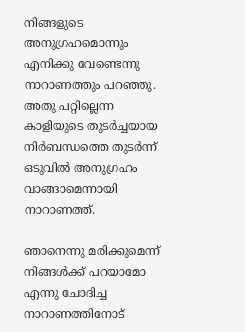നിങ്ങളുടെ അനുഗ്രഹമൊന്നും എനിക്കു വേണ്ടെന്നു നാറാണത്തും പറഞ്ഞു. അതു പറ്റില്ലെന്ന കാളിയുടെ തുടര്‍ച്ചയായ നിര്‍ബന്ധത്തെ തുടര്‍ന്ന് ഒടുവില്‍ അനുഗ്രഹം വാങ്ങാമെന്നായി നാറാണത്ത്.

ഞാനെന്നു മരിക്കുമെന്ന് നിങ്ങള്‍ക്ക് പറയാമോ എന്നു ചോദിച്ച നാറാണത്തിനോട്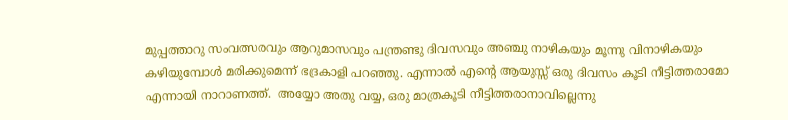മുപ്പത്താറു സംവത്സരവും ആറുമാസവും പന്ത്രണ്ടു ദിവസവും അഞ്ചു നാഴികയും മൂന്നു വിനാഴികയും കഴിയുമ്പോള്‍ മരിക്കുമെന്ന് ഭദ്രകാളി പറഞ്ഞു. എന്നാല്‍ എന്റെ ആയുസ്സ് ഒരു ദിവസം കൂടി നീട്ടിത്തരാമോ എന്നായി നാറാണത്ത്.  അയ്യോ അതു വയ്യ, ഒരു മാത്രകൂടി നീട്ടിത്തരാനാവില്ലെന്നു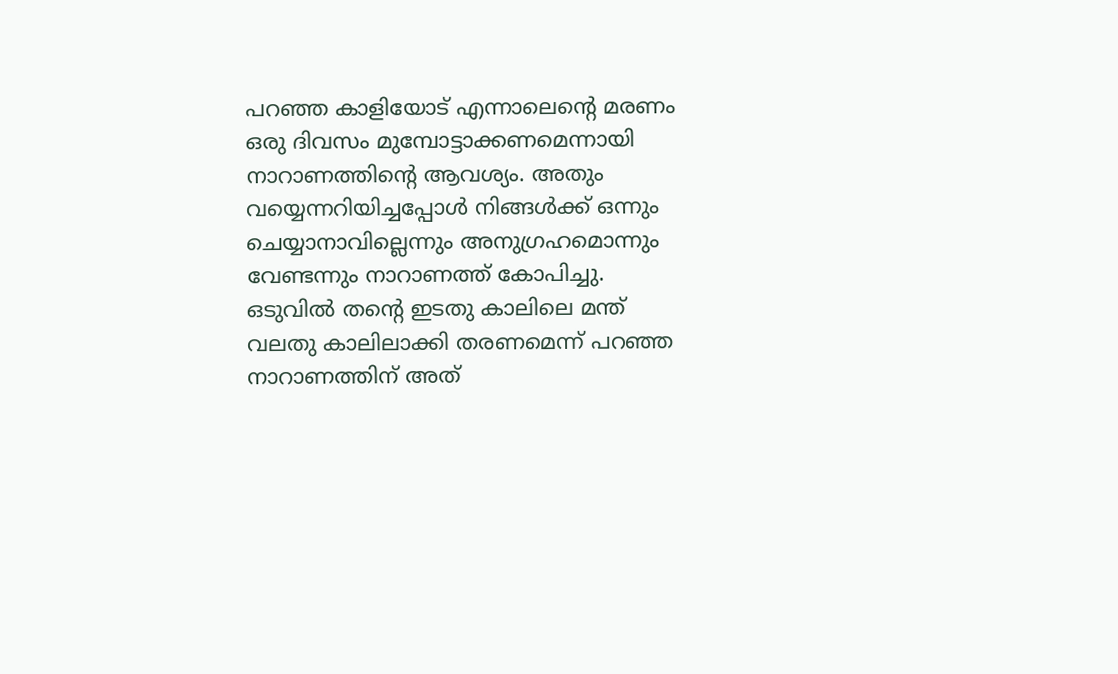പറഞ്ഞ കാളിയോട് എന്നാലെന്റെ മരണം ഒരു ദിവസം മുമ്പോട്ടാക്കണമെന്നായി നാറാണത്തിന്റെ ആവശ്യം. അതും വയ്യെന്നറിയിച്ചപ്പോള്‍ നിങ്ങള്‍ക്ക് ഒന്നും ചെയ്യാനാവില്ലെന്നും അനുഗ്രഹമൊന്നും വേണ്ടന്നും നാറാണത്ത് കോപിച്ചു.  ഒടുവില്‍ തന്റെ ഇടതു കാലിലെ മന്ത് വലതു കാലിലാക്കി തരണമെന്ന് പറഞ്ഞ നാറാണത്തിന് അത്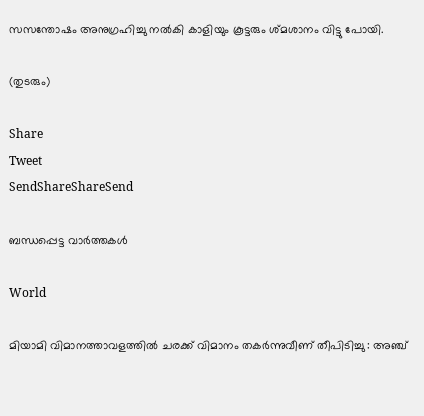സസന്തോഷം അനുഗ്രഹിച്ചു നല്‍കി കാളിയും കൂട്ടരും ശ്മശാനം വിട്ടു പോയി.

(തുടരും)

Share
Tweet
SendShareShareSend

ബന്ധപ്പെട്ട വാര്‍ത്തകള്‍

World

മിയാമി വിമാനത്താവളത്തിൽ ചരക്ക് വിമാനം തകർന്നുവീണ് തീപിടിച്ചു : അഞ്ച്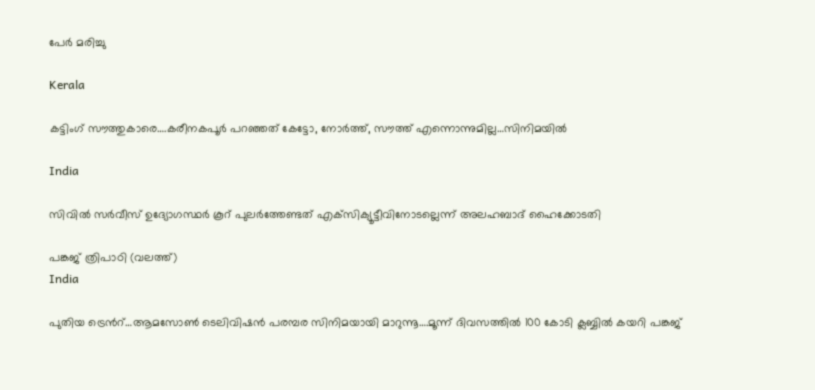പേർ മരിച്ചു

Kerala

കട്ടിംഗ് സൗത്തുകാരെ….കരീനകപൂര്‍ പറഞ്ഞത് കേട്ടോ, നോര്‍ത്ത്, സൗത്ത് എന്നൊന്നുമില്ല…സിനിമയില്‍

India

സിവില്‍ സര്‍വീസ് ഉദ്യോഗസ്ഥര്‍ കൂറ് പുലര്‍ത്തേണ്ടത് എക്‌സിക്യൂട്ടീവിനോടല്ലെന്ന് അലഹബാദ് ഹൈക്കോടതി

പങ്കജ് ത്രിപാഠി (വലത്ത്)
India

പുതിയ ട്രെന്‍റ്…ആമസോണ്‍ ടെലിവിഷന്‍ പരമ്പര സിനിമയായി മാറുന്നൂ….മൂന്ന് ദിവസത്തില്‍ 100 കോടി ക്ലബ്ബില്‍ കയറി പങ്കജ്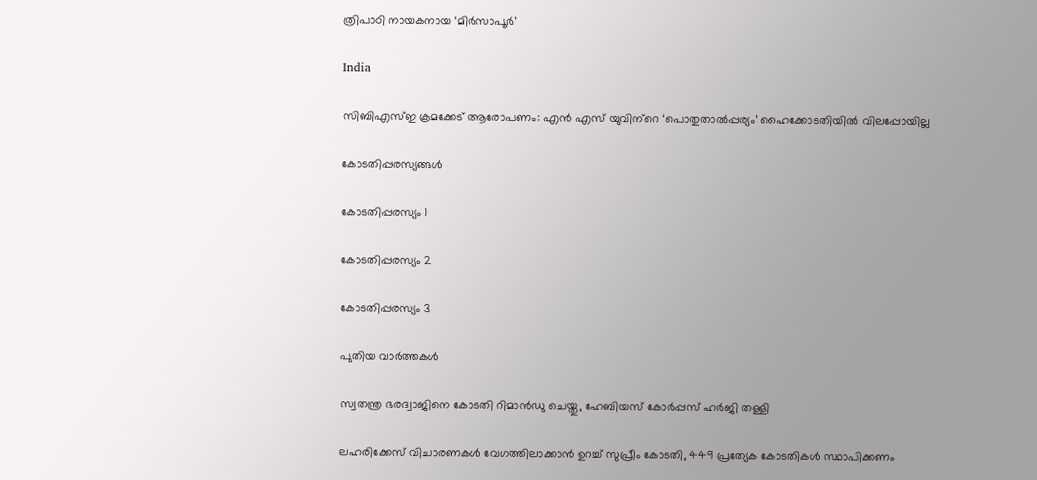ത്രിപാഠി നായകനായ ‘മിര്‍സാപൂര്‍’

India

സിബിഎസ്ഇ ക്രമക്കേട് ആരോപണം: എന്‍ എസ് യുവിന്‌റെ ‘പൊതുതാല്‍പ്പര്യം’ ഹൈക്കോടതിയില്‍ വിലപ്പോയില്ല

കോടതിപ്പരസ്യങ്ങള്‍

കോടതിപ്പരസ്യം 1

കോടതിപ്പരസ്യം 2

കോടതിപ്പരസ്യം 3

പുതിയ വാര്‍ത്തകള്‍

സ്വതന്ത്ര ഭരദ്വാജിനെ കോടതി റിമാന്‍ഡു ചെയ്തു, ഹേബിയസ് കോര്‍പ്പസ് ഹര്‍ജി തള്ളി

ലഹരിക്കേസ് വിചാരണകള്‍ വേഗത്തിലാക്കാന്‍ ഉറച്ച് സുപ്രീം കോടതി, 449 പ്രത്യേക കോടതികള്‍ സ്ഥാപിക്കണം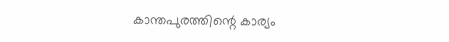കാന്തപുരത്തിന്റെ കാര്യം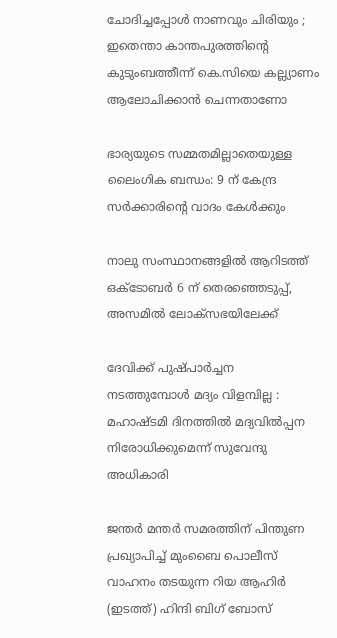ചോദിച്ചപ്പോൾ നാണവും ചിരിയും ; ഇതെന്താ കാന്തപുരത്തിന്റെ കുടുംബത്തീന്ന് കെ.സിയെ കല്ല്യാണം ആലോചിക്കാന്‍ ചെന്നതാണോ

ഭാര്യയുടെ സമ്മതമില്ലാതെയുള്ള ലൈംഗിക ബന്ധം: 9 ന് കേന്ദ്ര സര്‍ക്കാരിന്റെ വാദം കേള്‍ക്കും

നാലു സംസ്ഥാനങ്ങളിൽ ആറിടത്ത് ഒക്‌ടോബർ 6 ന് തെരഞ്ഞെടുപ്പ്, അസമിൽ ലോക്‌സഭയിലേക്ക്

ദേവിക്ക് പുഷ്പാർച്ചന നടത്തുമ്പോൾ മദ്യം വിളമ്പില്ല : മഹാഷ്ടമി ദിനത്തിൽ മദ്യവിൽപ്പന നിരോധിക്കുമെന്ന് സുവേന്ദു അധികാരി

ജന്തര്‍ മന്തര്‍ സമരത്തിന് പിന്തുണ പ്രഖ്യാപിച്ച് മുംബൈ പൊലീസ് വാഹനം തടയുന്ന റിയ ആഹിര്‍ (ഇടത്ത്) ഹിന്ദി ബിഗ് ബോസ്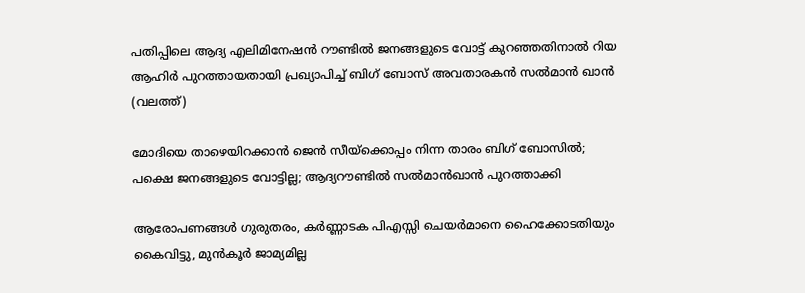പതിപ്പിലെ ആദ്യ എലിമിനേഷന്‍ റൗണ്ടില്‍ ജനങ്ങളുടെ വോട്ട് കുറഞ്ഞതിനാല്‍ റിയ ആഹിര്‍ പുറത്തായതായി പ്രഖ്യാപിച്ച് ബിഗ് ബോസ് അവതാരകന്‍ സല്‍മാന്‍ ഖാന്‍ (വലത്ത്)

മോദിയെ താഴെയിറക്കാന്‍ ജെന്‍ സീയ്‌ക്കൊപ്പം നിന്ന താരം ബിഗ് ബോസില്‍; പക്ഷെ ജനങ്ങളുടെ വോട്ടില്ല; ആദ്യറൗണ്ടില്‍ സല്‍മാന്‍ഖാന്‍ പുറത്താക്കി

ആരോപണങ്ങള്‍ ഗുരുതരം, കര്‍ണ്ണാടക പിഎസ്സി ചെയര്‍മാനെ ഹൈക്കോടതിയും കൈവിട്ടു, മുന്‍കൂര്‍ ജാമ്യമില്ല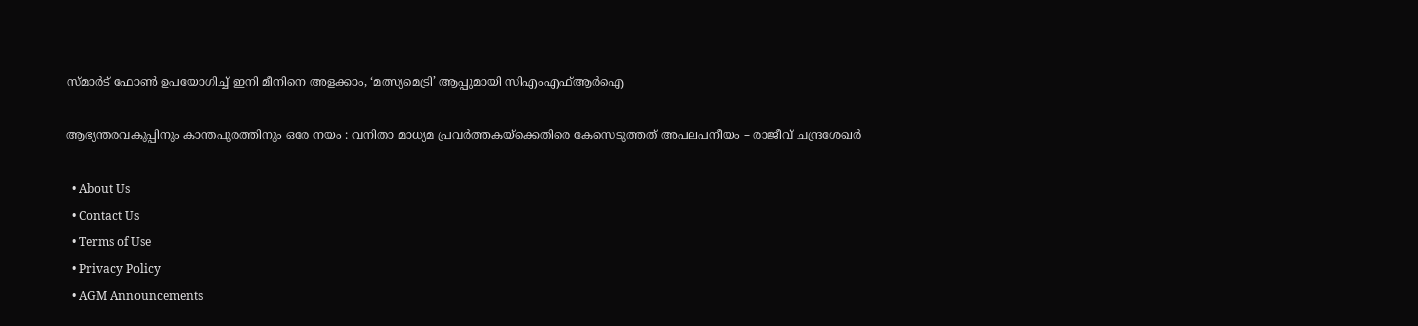സ്മാർട് ഫോൺ ഉപയോഗിച്ച് ഇനി മീനിനെ അളക്കാം, ‘മത്സ്യമെട്രി’ ആപ്പുമായി സിഎംഎഫ്ആർഐ

ആഭ്യന്തരവകുപ്പിനും കാന്തപുരത്തിനും ഒരേ നയം : വനിതാ മാധ്യമ പ്രവർത്തകയ്‌ക്കെതിരെ കേസെടുത്തത് അപലപനീയം – രാജീവ് ചന്ദ്രശേഖർ

  • About Us
  • Contact Us
  • Terms of Use
  • Privacy Policy
  • AGM Announcements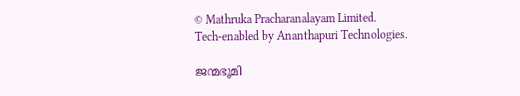© Mathruka Pracharanalayam Limited.
Tech-enabled by Ananthapuri Technologies.

ജന്മഭൂമി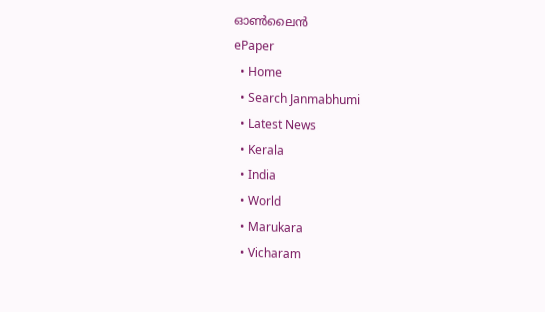ഓണ്‍ലൈന്‍
ePaper
  • Home
  • Search Janmabhumi
  • Latest News
  • Kerala
  • India
  • World
  • Marukara
  • Vicharam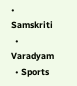• Samskriti
  • Varadyam
  • Sports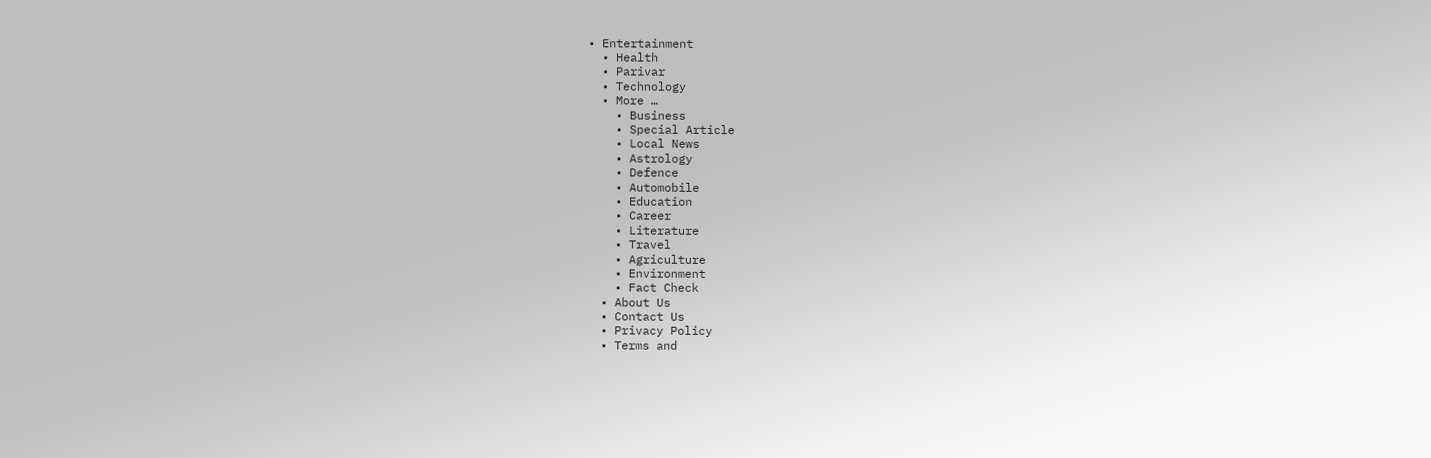• Entertainment
  • Health
  • Parivar
  • Technology
  • More …
    • Business
    • Special Article
    • Local News
    • Astrology
    • Defence
    • Automobile
    • Education
    • Career
    • Literature
    • Travel
    • Agriculture
    • Environment
    • Fact Check
  • About Us
  • Contact Us
  • Privacy Policy
  • Terms and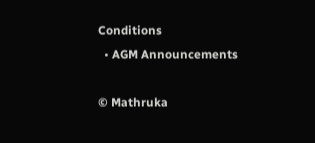Conditions
  • AGM Announcements

© Mathruka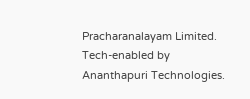Pracharanalayam Limited.
Tech-enabled by Ananthapuri Technologies.